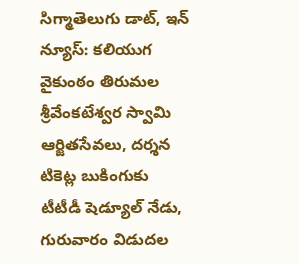సిగ్మాతెలుగు డాట్, ఇన్ న్యూస్: కలియుగ వైకుంఠం తిరుమల శ్రీవేంకటేశ్వర స్వామి ఆర్జితసేవలు, దర్శన టికెట్ల బుకింగుకు టీటీడీ షెడ్యూల్‌ నేడు, గురువారం విడుదల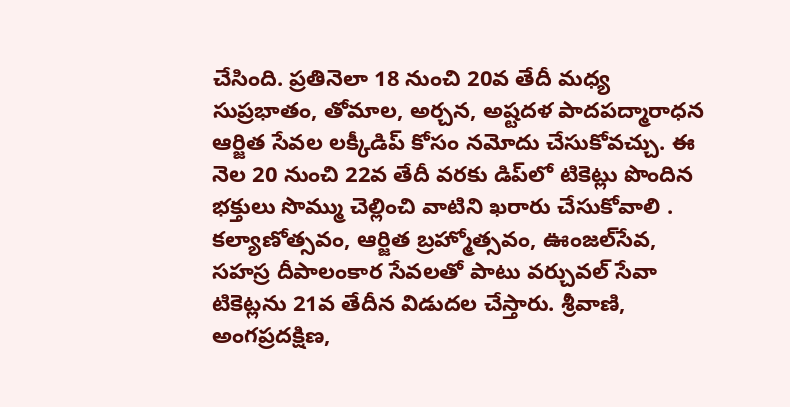చేసింది. ప్రతినెలా 18 నుంచి 20వ తేదీ మధ్య సుప్రభాతం, తోమాల, అర్చన, అష్టదళ పాదపద్మారాధన ఆర్జిత సేవల లక్కీడిప్‌ కోసం నమోదు చేసుకోవచ్చు. ఈ నెల 20 నుంచి 22వ తేదీ వరకు డిప్‌లో టికెట్లు పొందిన భక్తులు సొమ్ము చెల్లించి వాటిని ఖరారు చేసుకోవాలి . కల్యాణోత్సవం, ఆర్జిత బ్రహ్మోత్సవం, ఊంజల్‌సేవ, సహస్ర దీపాలంకార సేవలతో పాటు వర్చువల్‌ సేవా టికెట్లను 21వ తేదీన విడుదల చేస్తారు. శ్రీవాణి, అంగప్రదక్షిణ,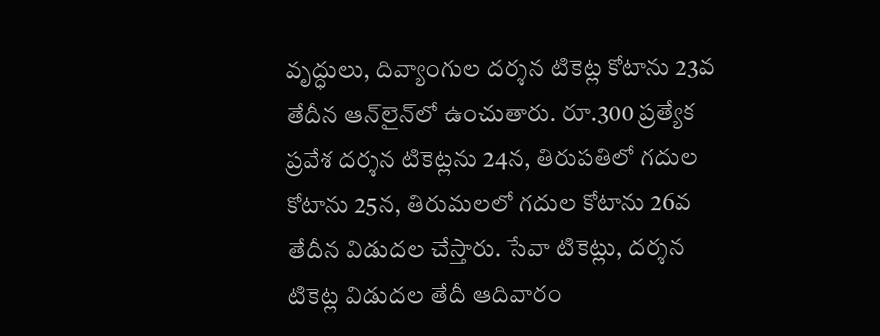వృద్ధులు, దివ్యాంగుల దర్శన టికెట్ల కోటాను 23వ తేదీన ఆన్‌లైన్‌లో ఉంచుతారు. రూ.300 ప్రత్యేక ప్రవేశ దర్శన టికెట్లను 24న, తిరుపతిలో గదుల కోటాను 25న, తిరుమలలో గదుల కోటాను 26వ తేదీన విడుదల చేస్తారు. సేవా టికెట్లు, దర్శన టికెట్ల విడుదల తేదీ ఆదివారం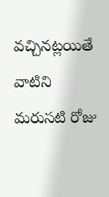వచ్చినట్లయితే వాటిని మరుసటి రోజు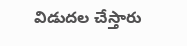విడుదల చేస్తారు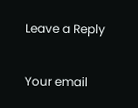Leave a Reply

Your email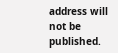address will not be published.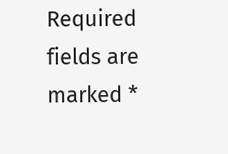Required fields are marked *